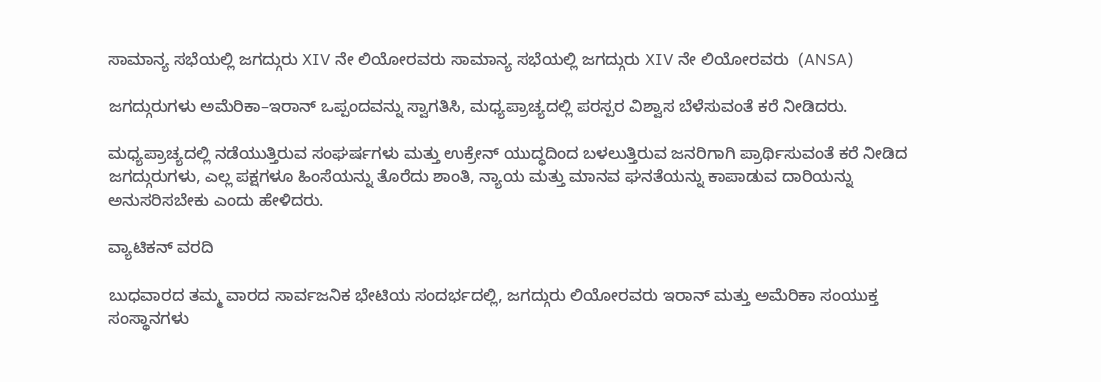ಸಾಮಾನ್ಯ ಸಭೆಯಲ್ಲಿ ಜಗದ್ಗುರು XIV ನೇ ಲಿಯೋರವರು ಸಾಮಾನ್ಯ ಸಭೆಯಲ್ಲಿ ಜಗದ್ಗುರು XIV ನೇ ಲಿಯೋರವರು  (ANSA)

ಜಗದ್ಗುರುಗಳು ಅಮೆರಿಕಾ–ಇರಾನ್ ಒಪ್ಪಂದವನ್ನು ಸ್ವಾಗತಿಸಿ, ಮಧ್ಯಪ್ರಾಚ್ಯದಲ್ಲಿ ಪರಸ್ಪರ ವಿಶ್ವಾಸ ಬೆಳೆಸುವಂತೆ ಕರೆ ನೀಡಿದರು.

ಮಧ್ಯಪ್ರಾಚ್ಯದಲ್ಲಿ ನಡೆಯುತ್ತಿರುವ ಸಂಘರ್ಷಗಳು ಮತ್ತು ಉಕ್ರೇನ್ ಯುದ್ಧದಿಂದ ಬಳಲುತ್ತಿರುವ ಜನರಿಗಾಗಿ ಪ್ರಾರ್ಥಿಸುವಂತೆ ಕರೆ ನೀಡಿದ ಜಗದ್ಗುರುಗಳು, ಎಲ್ಲ ಪಕ್ಷಗಳೂ ಹಿಂಸೆಯನ್ನು ತೊರೆದು ಶಾಂತಿ, ನ್ಯಾಯ ಮತ್ತು ಮಾನವ ಘನತೆಯನ್ನು ಕಾಪಾಡುವ ದಾರಿಯನ್ನು ಅನುಸರಿಸಬೇಕು ಎಂದು ಹೇಳಿದರು.

ವ್ಯಾಟಿಕನ್ ವರದಿ

ಬುಧವಾರದ ತಮ್ಮ ವಾರದ ಸಾರ್ವಜನಿಕ ಭೇಟಿಯ ಸಂದರ್ಭದಲ್ಲಿ, ಜಗದ್ಗುರು ಲಿಯೋರವರು ಇರಾನ್ ಮತ್ತು ಅಮೆರಿಕಾ ಸಂಯುಕ್ತ ಸಂಸ್ಥಾನಗಳು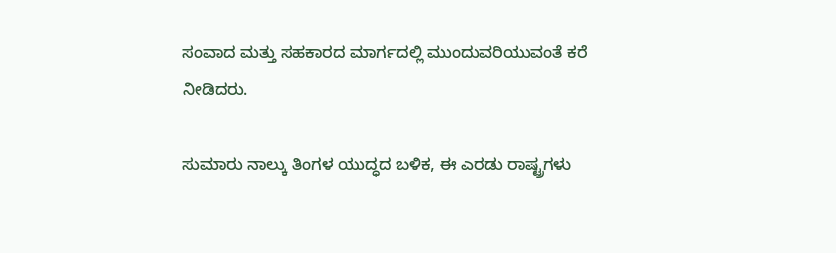ಸಂವಾದ ಮತ್ತು ಸಹಕಾರದ ಮಾರ್ಗದಲ್ಲಿ ಮುಂದುವರಿಯುವಂತೆ ಕರೆ ನೀಡಿದರು.

ಸುಮಾರು ನಾಲ್ಕು ತಿಂಗಳ ಯುದ್ಧದ ಬಳಿಕ, ಈ ಎರಡು ರಾಷ್ಟ್ರಗಳು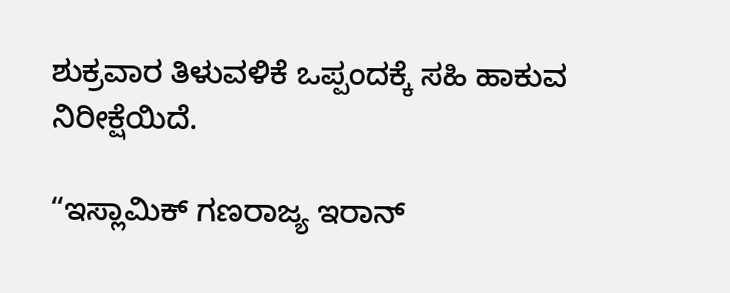ಶುಕ್ರವಾರ ತಿಳುವಳಿಕೆ ಒಪ್ಪಂದಕ್ಕೆ ಸಹಿ ಹಾಕುವ ನಿರೀಕ್ಷೆಯಿದೆ.

“ಇಸ್ಲಾಮಿಕ್ ಗಣರಾಜ್ಯ ಇರಾನ್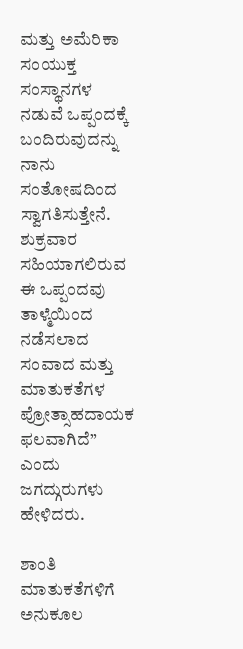ಮತ್ತು ಅಮೆರಿಕಾ ಸಂಯುಕ್ತ ಸಂಸ್ಥಾನಗಳ ನಡುವೆ ಒಪ್ಪಂದಕ್ಕೆ ಬಂದಿರುವುದನ್ನು ನಾನು ಸಂತೋಷದಿಂದ ಸ್ವಾಗತಿಸುತ್ತೇನೆ. ಶುಕ್ರವಾರ ಸಹಿಯಾಗಲಿರುವ ಈ ಒಪ್ಪಂದವು ತಾಳ್ಮೆಯಿಂದ ನಡೆಸಲಾದ ಸಂವಾದ ಮತ್ತು ಮಾತುಕತೆಗಳ ಪ್ರೋತ್ಸಾಹದಾಯಕ ಫಲವಾಗಿದೆ” ಎಂದು ಜಗದ್ಗುರುಗಳು ಹೇಳಿದರು.

ಶಾಂತಿ ಮಾತುಕತೆಗಳಿಗೆ ಅನುಕೂಲ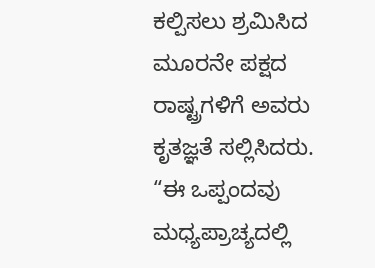ಕಲ್ಪಿಸಲು ಶ್ರಮಿಸಿದ ಮೂರನೇ ಪಕ್ಷದ ರಾಷ್ಟ್ರಗಳಿಗೆ ಅವರು ಕೃತಜ್ಞತೆ ಸಲ್ಲಿಸಿದರು. “ಈ ಒಪ್ಪಂದವು ಮಧ್ಯಪ್ರಾಚ್ಯದಲ್ಲಿ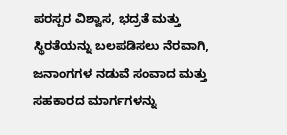ಪರಸ್ಪರ ವಿಶ್ವಾಸ, ಭದ್ರತೆ ಮತ್ತು ಸ್ಥಿರತೆಯನ್ನು ಬಲಪಡಿಸಲು ನೆರವಾಗಿ, ಜನಾಂಗಗಳ ನಡುವೆ ಸಂವಾದ ಮತ್ತು ಸಹಕಾರದ ಮಾರ್ಗಗಳನ್ನು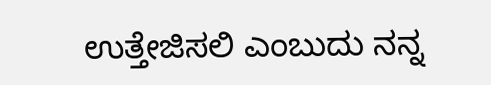ಉತ್ತೇಜಿಸಲಿ ಎಂಬುದು ನನ್ನ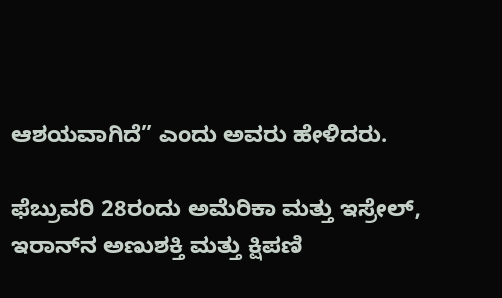ಆಶಯವಾಗಿದೆ” ಎಂದು ಅವರು ಹೇಳಿದರು.

ಫೆಬ್ರುವರಿ 28ರಂದು ಅಮೆರಿಕಾ ಮತ್ತು ಇಸ್ರೇಲ್, ಇರಾನ್‌ನ ಅಣುಶಕ್ತಿ ಮತ್ತು ಕ್ಷಿಪಣಿ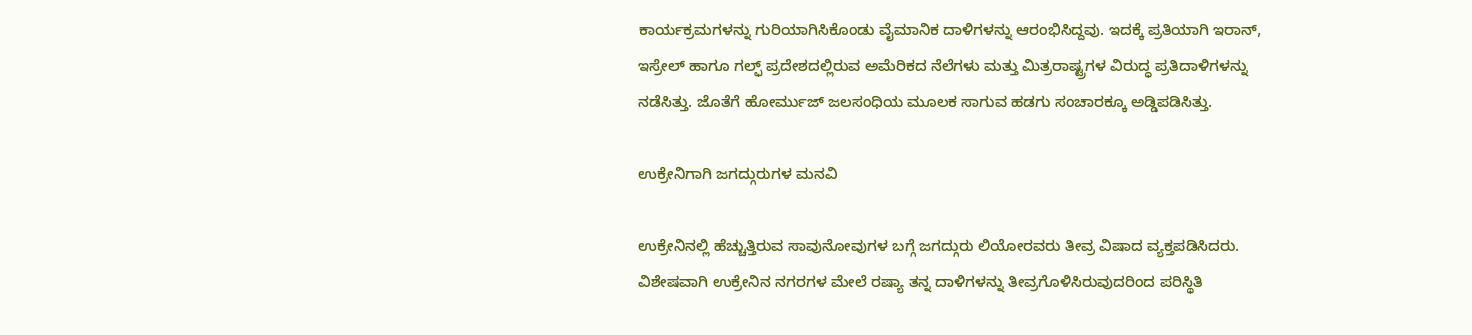ಕಾರ್ಯಕ್ರಮಗಳನ್ನು ಗುರಿಯಾಗಿಸಿಕೊಂಡು ವೈಮಾನಿಕ ದಾಳಿಗಳನ್ನು ಆರಂಭಿಸಿದ್ದವು. ಇದಕ್ಕೆ ಪ್ರತಿಯಾಗಿ ಇರಾನ್, ಇಸ್ರೇಲ್ ಹಾಗೂ ಗಲ್ಫ್ ಪ್ರದೇಶದಲ್ಲಿರುವ ಅಮೆರಿಕದ ನೆಲೆಗಳು ಮತ್ತು ಮಿತ್ರರಾಷ್ಟ್ರಗಳ ವಿರುದ್ಧ ಪ್ರತಿದಾಳಿಗಳನ್ನು ನಡೆಸಿತ್ತು. ಜೊತೆಗೆ ಹೋರ್ಮುಜ್ ಜಲಸಂಧಿಯ ಮೂಲಕ ಸಾಗುವ ಹಡಗು ಸಂಚಾರಕ್ಕೂ ಅಡ್ಡಿಪಡಿಸಿತ್ತು.

ಉಕ್ರೇನಿಗಾಗಿ ಜಗದ್ಗುರುಗಳ ಮನವಿ

ಉಕ್ರೇನಿನಲ್ಲಿ ಹೆಚ್ಚುತ್ತಿರುವ ಸಾವುನೋವುಗಳ ಬಗ್ಗೆ ಜಗದ್ಗುರು ಲಿಯೋರವರು ತೀವ್ರ ವಿಷಾದ ವ್ಯಕ್ತಪಡಿಸಿದರು. ವಿಶೇಷವಾಗಿ ಉಕ್ರೇನಿನ ನಗರಗಳ ಮೇಲೆ ರಷ್ಯಾ ತನ್ನ ದಾಳಿಗಳನ್ನು ತೀವ್ರಗೊಳಿಸಿರುವುದರಿಂದ ಪರಿಸ್ಥಿತಿ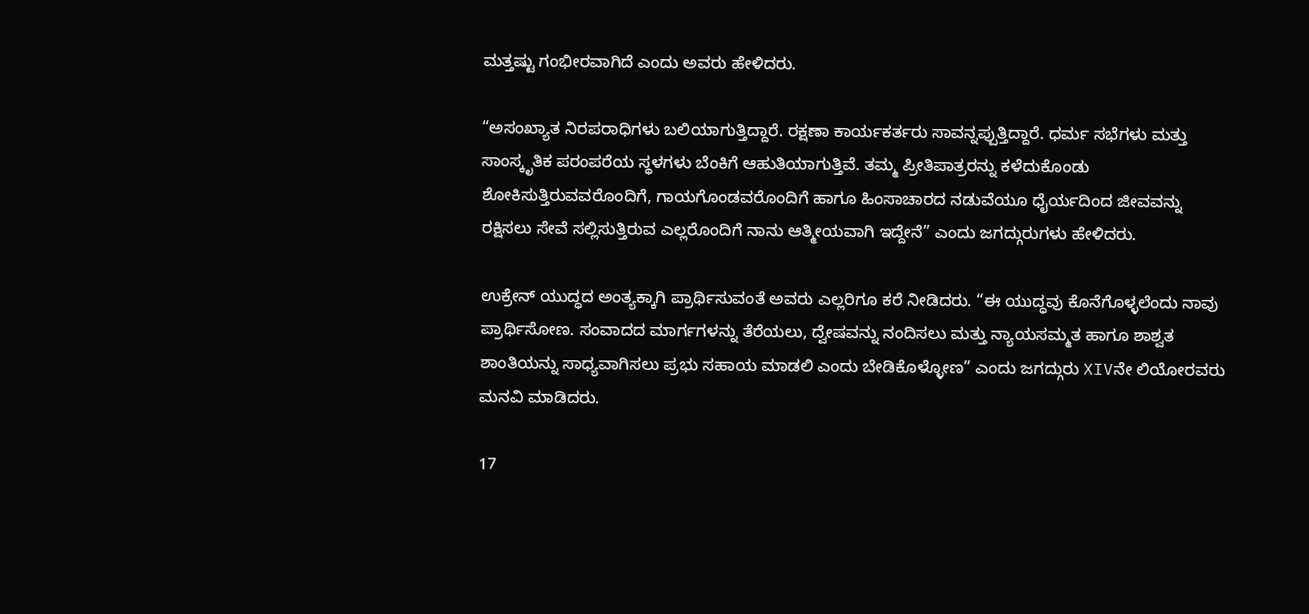ಮತ್ತಷ್ಟು ಗಂಭೀರವಾಗಿದೆ ಎಂದು ಅವರು ಹೇಳಿದರು.

“ಅಸಂಖ್ಯಾತ ನಿರಪರಾಧಿಗಳು ಬಲಿಯಾಗುತ್ತಿದ್ದಾರೆ. ರಕ್ಷಣಾ ಕಾರ್ಯಕರ್ತರು ಸಾವನ್ನಪ್ಪುತ್ತಿದ್ದಾರೆ. ಧರ್ಮ ಸಭೆಗಳು ಮತ್ತು ಸಾಂಸ್ಕೃತಿಕ ಪರಂಪರೆಯ ಸ್ಥಳಗಳು ಬೆಂಕಿಗೆ ಆಹುತಿಯಾಗುತ್ತಿವೆ. ತಮ್ಮ ಪ್ರೀತಿಪಾತ್ರರನ್ನು ಕಳೆದುಕೊಂಡು ಶೋಕಿಸುತ್ತಿರುವವರೊಂದಿಗೆ, ಗಾಯಗೊಂಡವರೊಂದಿಗೆ ಹಾಗೂ ಹಿಂಸಾಚಾರದ ನಡುವೆಯೂ ಧೈರ್ಯದಿಂದ ಜೀವವನ್ನು ರಕ್ಷಿಸಲು ಸೇವೆ ಸಲ್ಲಿಸುತ್ತಿರುವ ಎಲ್ಲರೊಂದಿಗೆ ನಾನು ಆತ್ಮೀಯವಾಗಿ ಇದ್ದೇನೆ” ಎಂದು ಜಗದ್ಗುರುಗಳು ಹೇಳಿದರು.

ಉಕ್ರೇನ್ ಯುದ್ಧದ ಅಂತ್ಯಕ್ಕಾಗಿ ಪ್ರಾರ್ಥಿಸುವಂತೆ ಅವರು ಎಲ್ಲರಿಗೂ ಕರೆ ನೀಡಿದರು. “ಈ ಯುದ್ಧವು ಕೊನೆಗೊಳ್ಳಲೆಂದು ನಾವು ಪ್ರಾರ್ಥಿಸೋಣ. ಸಂವಾದದ ಮಾರ್ಗಗಳನ್ನು ತೆರೆಯಲು, ದ್ವೇಷವನ್ನು ನಂದಿಸಲು ಮತ್ತು ನ್ಯಾಯಸಮ್ಮತ ಹಾಗೂ ಶಾಶ್ವತ ಶಾಂತಿಯನ್ನು ಸಾಧ್ಯವಾಗಿಸಲು ಪ್ರಭು ಸಹಾಯ ಮಾಡಲಿ ಎಂದು ಬೇಡಿಕೊಳ್ಳೋಣ” ಎಂದು ಜಗದ್ಗುರು XIVನೇ ಲಿಯೋರವರು ಮನವಿ ಮಾಡಿದರು.

17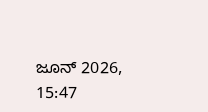ಜೂನ್ 2026, 15:47